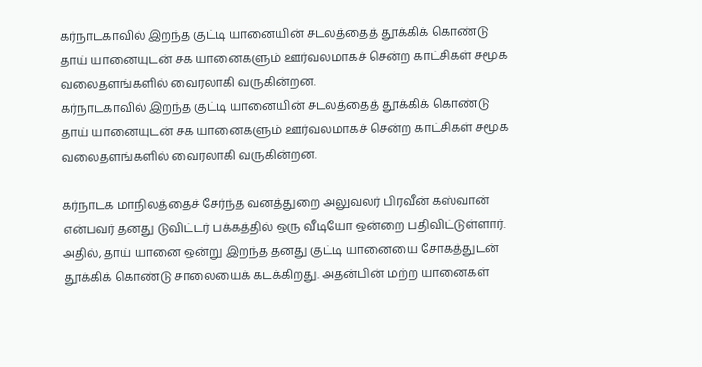கர்நாடகாவில் இறந்த குட்டி யானையின் சடலத்தைத் தூக்கிக் கொண்டு தாய் யானையுடன் சக யானைகளும் ஊர்வலமாகச் சென்ற காட்சிகள் சமூக வலைதளங்களில் வைரலாகி வருகின்றன.
கர்நாடகாவில் இறந்த குட்டி யானையின் சடலத்தைத் தூக்கிக் கொண்டு தாய் யானையுடன் சக யானைகளும் ஊர்வலமாகச் சென்ற காட்சிகள் சமூக வலைதளங்களில் வைரலாகி வருகின்றன.

கர்நாடக மாநிலத்தைச் சேர்ந்த வனத்துறை அலுவலர் பிரவீன் கஸ்வான் என்பவர் தனது டுவிட்டர் பக்கத்தில் ஒரு வீடியோ ஒன்றை பதிவிட்டுள்ளார். அதில், தாய் யானை ஒன்று இறந்த தனது குட்டி யானையை சோகத்துடன் தூக்கிக் கொண்டு சாலையைக் கடக்கிறது. அதன்பின் மற்ற யானைகள்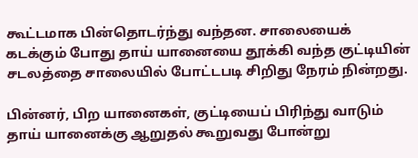கூட்டமாக பின்தொடர்ந்து வந்தன. சாலையைக் கடக்கும் போது தாய் யானையை தூக்கி வந்த குட்டியின் சடலத்தை சாலையில் போட்டபடி சிறிது நேரம் நின்றது.

பின்னர், பிற யானைகள், குட்டியைப் பிரிந்து வாடும் தாய் யானைக்கு ஆறுதல் கூறுவது போன்று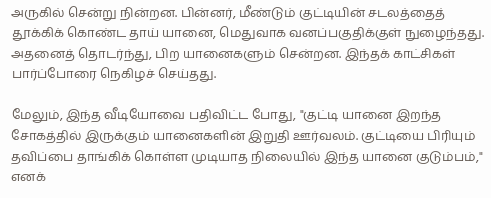அருகில் சென்று நின்றன. பின்னர், மீண்டும் குட்டியின் சடலத்தைத் தூக்கிக் கொண்ட தாய் யானை, மெதுவாக வனப்பகுதிக்குள் நுழைந்தது. அதனைத் தொடர்ந்து, பிற யானைகளும் சென்றன. இந்தக் காட்சிகள் பார்ப்போரை நெகிழச் செய்தது.

மேலும், இந்த வீடியோவை பதிவிட்ட போது, "குட்டி யானை இறந்த சோகத்தில் இருக்கும் யானைகளின் இறுதி ஊர்வலம். குட்டியை பிரியும் தவிப்பை தாங்கிக் கொள்ள முடியாத நிலையில் இந்த யானை குடும்பம்," எனக்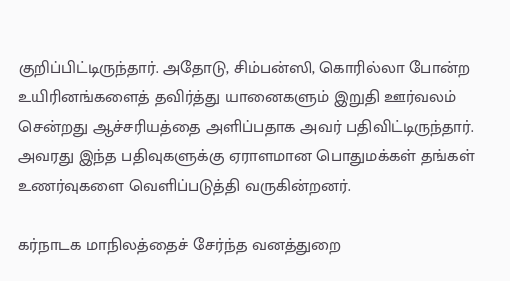குறிப்பிட்டிருந்தார். அதோடு, சிம்பன்ஸி, கொரில்லா போன்ற உயிரினங்களைத் தவிர்த்து யானைகளும் இறுதி ஊர்வலம் சென்றது ஆச்சரியத்தை அளிப்பதாக அவர் பதிவிட்டிருந்தார். அவரது இந்த பதிவுகளுக்கு ஏராளமான பொதுமக்கள் தங்கள் உணர்வுகளை வெளிப்படுத்தி வருகின்றனர்.

கர்நாடக மாநிலத்தைச் சேர்ந்த வனத்துறை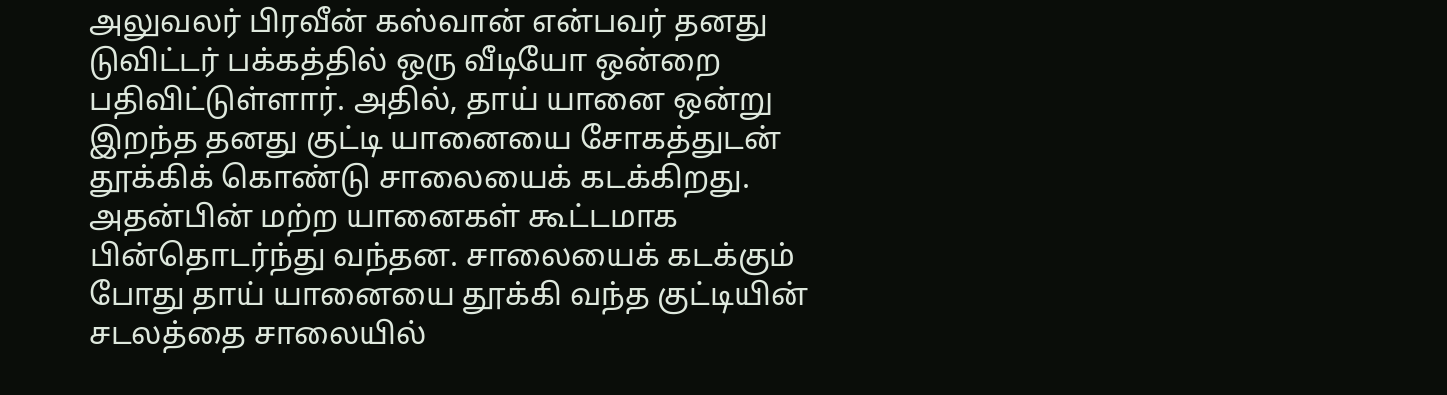அலுவலர் பிரவீன் கஸ்வான் என்பவர் தனது டுவிட்டர் பக்கத்தில் ஒரு வீடியோ ஒன்றை பதிவிட்டுள்ளார். அதில், தாய் யானை ஒன்று இறந்த தனது குட்டி யானையை சோகத்துடன் தூக்கிக் கொண்டு சாலையைக் கடக்கிறது. அதன்பின் மற்ற யானைகள் கூட்டமாக பின்தொடர்ந்து வந்தன. சாலையைக் கடக்கும் போது தாய் யானையை தூக்கி வந்த குட்டியின் சடலத்தை சாலையில்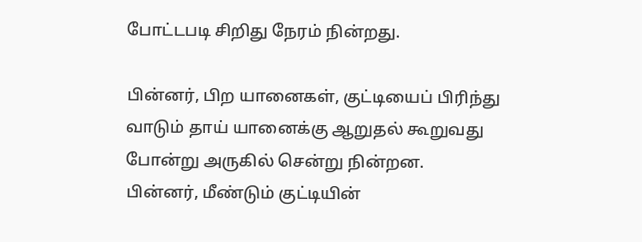போட்டபடி சிறிது நேரம் நின்றது.

பின்னர், பிற யானைகள், குட்டியைப் பிரிந்து வாடும் தாய் யானைக்கு ஆறுதல் கூறுவது போன்று அருகில் சென்று நின்றன. பின்னர், மீண்டும் குட்டியின்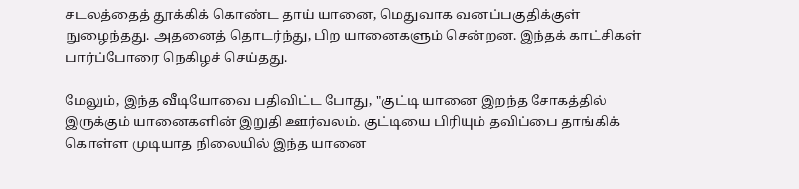சடலத்தைத் தூக்கிக் கொண்ட தாய் யானை, மெதுவாக வனப்பகுதிக்குள் நுழைந்தது. அதனைத் தொடர்ந்து, பிற யானைகளும் சென்றன. இந்தக் காட்சிகள் பார்ப்போரை நெகிழச் செய்தது.

மேலும், இந்த வீடியோவை பதிவிட்ட போது, "குட்டி யானை இறந்த சோகத்தில் இருக்கும் யானைகளின் இறுதி ஊர்வலம். குட்டியை பிரியும் தவிப்பை தாங்கிக் கொள்ள முடியாத நிலையில் இந்த யானை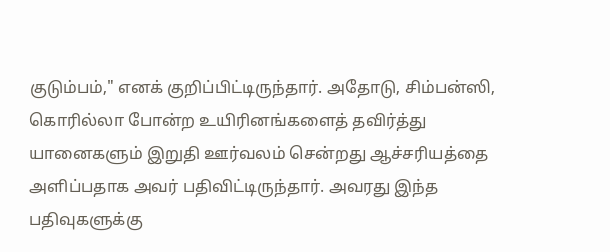குடும்பம்," எனக் குறிப்பிட்டிருந்தார். அதோடு, சிம்பன்ஸி, கொரில்லா போன்ற உயிரினங்களைத் தவிர்த்து யானைகளும் இறுதி ஊர்வலம் சென்றது ஆச்சரியத்தை அளிப்பதாக அவர் பதிவிட்டிருந்தார். அவரது இந்த பதிவுகளுக்கு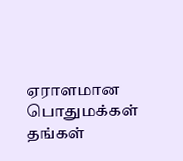ஏராளமான பொதுமக்கள் தங்கள்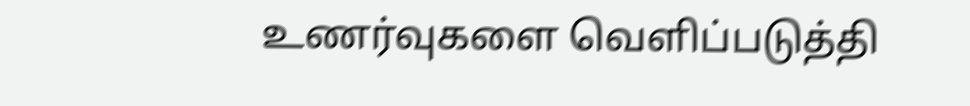உணர்வுகளை வெளிப்படுத்தி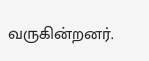வருகின்றனர்.